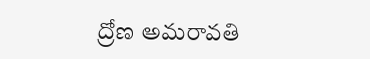ద్రోణ అమరావతి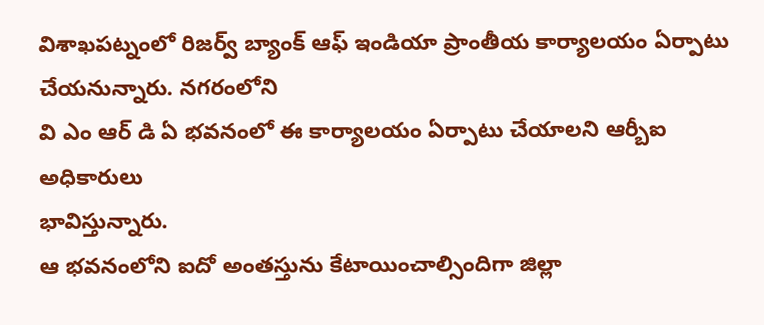విశాఖపట్నంలో రిజర్వ్ బ్యాంక్ ఆఫ్ ఇండియా ప్రాంతీయ కార్యాలయం ఏర్పాటు చేయనున్నారు. నగరంలోని
వి ఎం ఆర్ డి ఏ భవనంలో ఈ కార్యాలయం ఏర్పాటు చేయాలని ఆర్బీఐ అధికారులు
భావిస్తున్నారు.
ఆ భవనంలోని ఐదో అంతస్తును కేటాయించాల్సిందిగా జిల్లా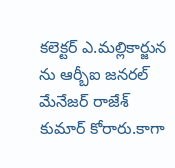కలెక్టర్ ఎ.మల్లికార్జున ను ఆర్బీఐ జనరల్ మేనేజర్ రాజేశ్ కుమార్ కోరారు.కాగా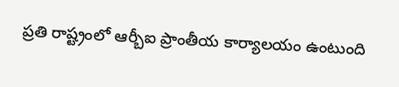ప్రతి రాష్ట్రంలో ఆర్బీఐ ప్రాంతీయ కార్యాలయం ఉంటుంది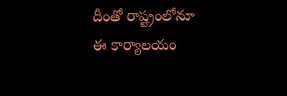దీంతో రాష్ట్రంలోనూ
ఈ కార్యాలయం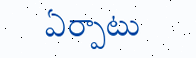ఏర్పాటు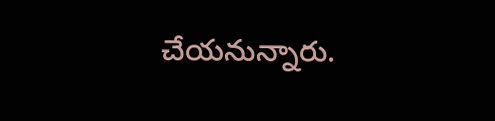చేయనున్నారు.